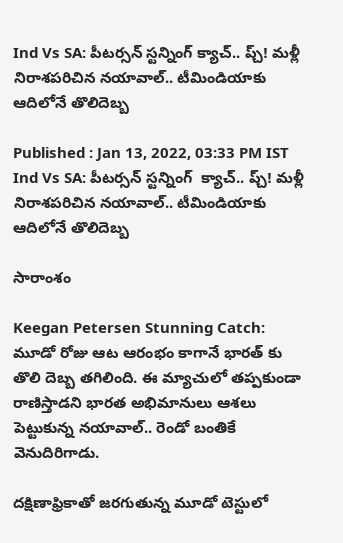Ind Vs SA: పీటర్సన్ స్టన్నింగ్ క్యాచ్.. ప్చ్! మళ్లీ నిరాశపరిచిన నయావాల్.. టీమిండియాకు ఆదిలోనే తొలిదెబ్బ

Published : Jan 13, 2022, 03:33 PM IST
Ind Vs SA: పీటర్సన్ స్టన్నింగ్  క్యాచ్.. ప్చ్! మళ్లీ నిరాశపరిచిన నయావాల్.. టీమిండియాకు ఆదిలోనే తొలిదెబ్బ

సారాంశం

Keegan Petersen Stunning Catch: మూడో రోజు ఆట ఆరంభం కాగానే భారత్ కు తొలి దెబ్బ తగిలింది. ఈ మ్యాచులో తప్పకుండా రాణిస్తాడని భారత అభిమానులు ఆశలు పెట్టుకున్న నయావాల్.. రెండో బంతికే వెనుదిరిగాడు.

దక్షిణాఫ్రికాతో జరగుతున్న మూడో టెస్టులో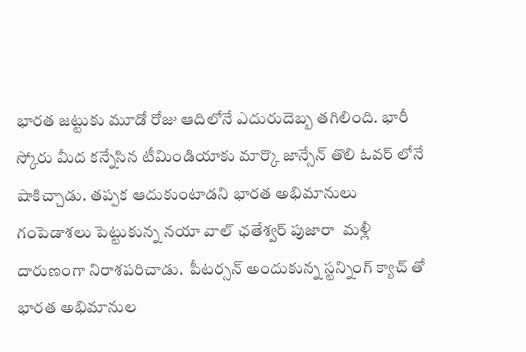భారత జట్టుకు మూడో రోజు ఆదిలోనే ఎదురుదెబ్బ తగిలింది. భారీ స్కోరు మీద కన్నేసిన టీమిండియాకు మార్కొ జాన్సేన్ తొలి ఓవర్ లోనే షాకిచ్చాడు. తప్పక ఆదుకుంటాడని భారత అభిమానులు గంపెడాశలు పెట్టుకున్న నయా వాల్ ఛతేశ్వర్ పుజారా  మళ్లీ దారుణంగా నిరాశపరిచాడు.  పీటర్సన్ అందుకున్న స్టన్నింగ్ క్యాచ్ తో భారత అభిమానుల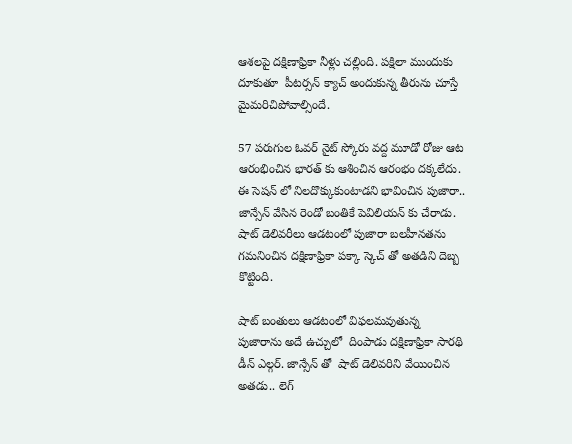ఆశలపై దక్షిణాఫ్రికా నీళ్లు చల్లింది. పక్షిలా ముందుకు దూకుతూ  పీటర్సన్ క్యాచ్ అందుకున్న తీరును చూస్తే మైమరిచిపోవాల్సిందే.

57 పరుగుల ఓవర్ నైట్ స్కోరు వద్ద మూడో రోజు ఆట ఆరంభించిన భారత్ కు ఆశించిన ఆరంభం దక్కలేదు.  ఈ సెషన్ లో నిలదొక్కుకుంటాడని భావించిన పుజారా.. జాన్సేన్ వేసిన రెండో బంతికే పెవిలియన్ కు చేరాడు.  షాట్ డెలివరీలు ఆడటంలో పుజారా బలహీనతను గమనించిన దక్షిణాఫ్రికా పక్కా స్కెచ్ తో అతడిని దెబ్బ కొట్టింది.

షాట్ బంతులు ఆడటంలో విఫలమవుతున్న  పుజారాను అదే ఉచ్చులో  దింపాడు దక్షిణాఫ్రికా సారథి డీన్ ఎల్గర్. జాన్సేన్ తో  షాట్ డెలివరిని వేయించిన అతడు.. లెగ్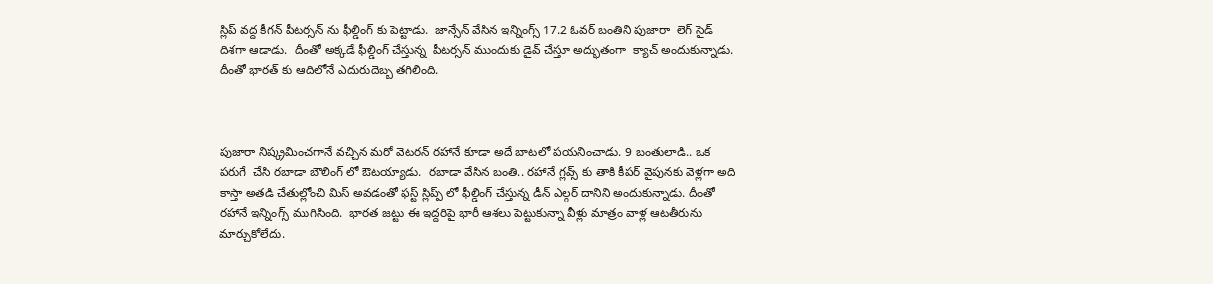స్లిప్ వద్ద కీగన్ పీటర్సన్ ను ఫీల్డింగ్ కు పెట్టాడు.  జాన్సేన్ వేసిన ఇన్నింగ్స్ 17.2 ఓవర్ బంతిని పుజారా  లెగ్ సైడ్ దిశగా ఆడాడు.  దీంతో అక్కడే ఫీల్డింగ్ చేస్తున్న  పీటర్సన్ ముందుకు డైవ్ చేస్తూ అద్భుతంగా  క్యాచ్ అందుకున్నాడు. దీంతో భారత్ కు ఆదిలోనే ఎదురుదెబ్బ తగిలింది.



పుజారా నిష్క్రమించగానే వచ్చిన మరో వెటరన్ రహానే కూడా అదే బాటలో పయనించాడు. 9 బంతులాడి.. ఒక  పరుగే  చేసి రబాడా బౌలింగ్ లో ఔటయ్యాడు.  రబాడా వేసిన బంతి.. రహానే గ్లవ్స్ కు తాకి కీపర్ వైపునకు వెళ్లగా అది కాస్తా అతడి చేతుల్లోంచి మిస్ అవడంతో ఫస్ట్ స్లిప్ప్ లో ఫీల్డింగ్ చేస్తున్న డీన్ ఎల్గర్ దానిని అందుకున్నాడు. దీంతో రహానే ఇన్నింగ్స్ ముగిసింది.  భారత జట్టు ఈ ఇద్దరిపై భారీ ఆశలు పెట్టుకున్నా వీళ్లు మాత్రం వాళ్ల ఆటతీరును మార్చుకోలేదు.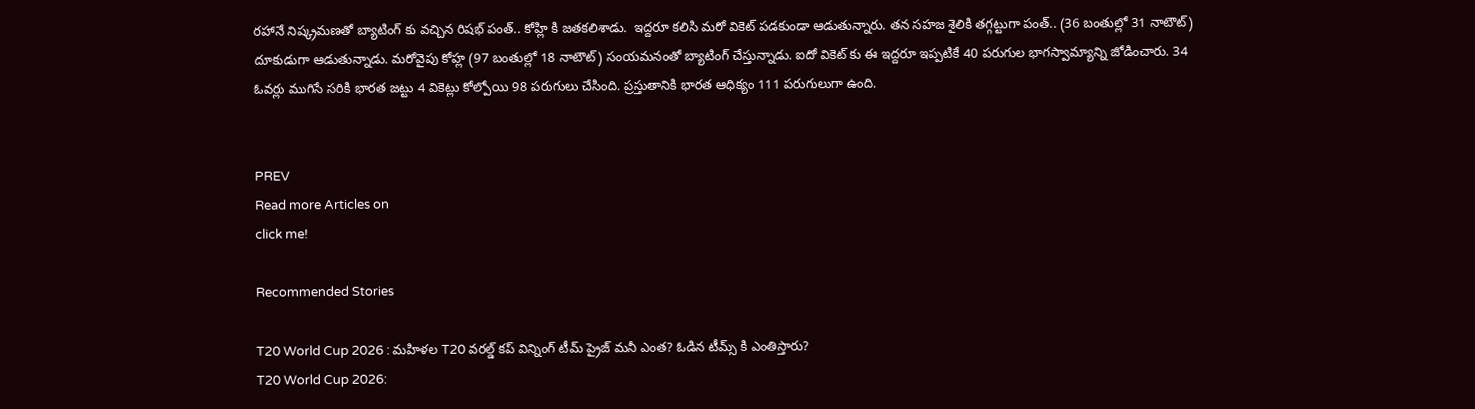రహానే నిష్క్రమణతో బ్యాటింగ్ కు వచ్చిన రిషభ్ పంత్.. కోహ్లి కి జతకలిశాడు.  ఇద్దరూ కలిసి మరో వికెట్ పడకుండా ఆడుతున్నారు. తన సహజ శైలికి తగ్గట్టుగా పంత్.. (36 బంతుల్లో 31 నాటౌట్) దూకుడుగా ఆడుతున్నాడు. మరోవైపు కోహ్ల (97 బంతుల్లో 18 నాటౌట్) సంయమనంతో బ్యాటింగ్ చేస్తున్నాడు. ఐదో వికెట్ కు ఈ ఇద్దరూ ఇప్పటికే 40 పరుగుల భాగస్వామ్యాన్ని జోడించారు. 34 ఓవర్లు ముగిసే సరికి భారత జట్టు 4 వికెట్లు కోల్పోయి 98 పరుగులు చేసింది. ప్రస్తుతానికి భారత ఆధిక్యం 111 పరుగులుగా ఉంది.


PREV
Read more Articles on
click me!

Recommended Stories

T20 World Cup 2026 : మహిళల T20 వరల్డ్ కప్‌ విన్నింగ్ టీమ్ ప్రైజ్ మనీ ఎంత? ఓడిన టీమ్స్ కి ఎంతిస్తారు?
T20 World Cup 2026: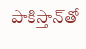పాకిస్తాన్‌తో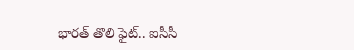భారత్ తొలి ఫైట్.. ఐసీసీ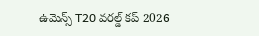ఉమెన్స్ T20 వరల్డ్ కప్ 2026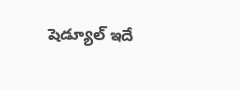షెడ్యూల్ ఇదే